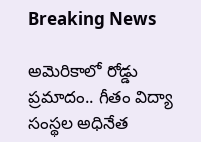Breaking News

అమెరికాలో రోడ్డు ప్రమాదం.. గీతం విద్యా సంస్థల అధినేత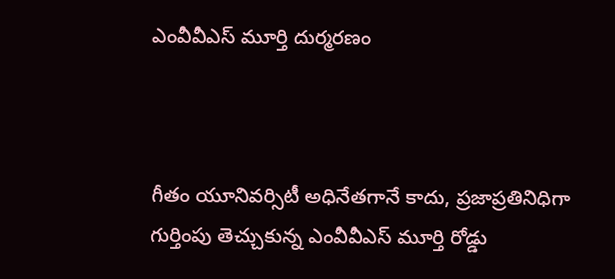ఎంవీవీఎస్ మూర్తి దుర్మరణం



గీతం యూనివర్సిటీ అధినేతగానే కాదు, ప్రజాప్రతినిధిగా గుర్తింపు తెచ్చుకున్న ఎంవీవీఎస్ మూర్తి రోడ్డు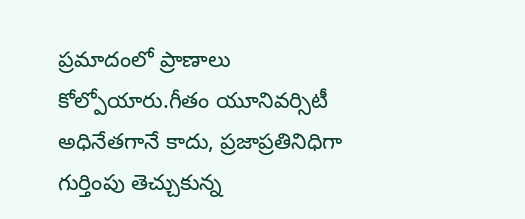ప్రమాదంలో ప్రాణాలు కోల్పోయారు.గీతం యూనివర్సిటీ అధినేతగానే కాదు, ప్రజాప్రతినిధిగా గుర్తింపు తెచ్చుకున్న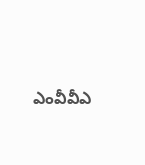ఎంవీవీఎ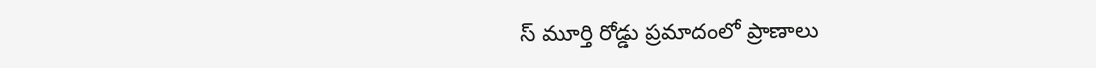స్ మూర్తి రోడ్డు ప్రమాదంలో ప్రాణాలు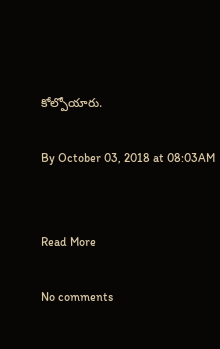కోల్పోయారు.

By October 03, 2018 at 08:03AM


Read More

No comments